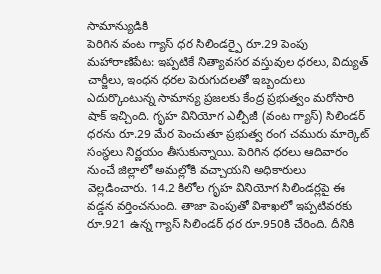సామాన్యుడికి
పెరిగిన వంట గ్యాస్ ధర సిలిండర్పై రూ.29 పెంపు
మహారాణిపేట: ఇప్పటికే నిత్యావసర వస్తువుల ధరలు, విద్యుత్ చార్జీలు, ఇంధన ధరల పెరుగుదలతో ఇబ్బందులు ఎదుర్కొంటున్న సామాన్య ప్రజలకు కేంద్ర ప్రభుత్వం మరోసారి షాక్ ఇచ్చింది. గృహ వినియోగ ఎల్పీజీ (వంట గ్యాస్) సిలిండర్ ధరను రూ.29 మేర పెంచుతూ ప్రభుత్వ రంగ చమురు మార్కెట్ సంస్థలు నిర్ణయం తీసుకున్నాయి. పెరిగిన ధరలు ఆదివారం నుంచే జిల్లాలో అమల్లోకి వచ్చాయని అధికారులు వెల్లడించారు. 14.2 కిలోల గృహ వినియోగ సిలిండర్లపై ఈ వడ్డన వర్తించనుంది. తాజా పెంపుతో విశాఖలో ఇప్పటివరకు రూ.921 ఉన్న గ్యాస్ సిలిండర్ ధర రూ.950కి చేరింది. దీనికి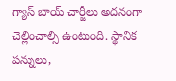గ్యాస్ బాయ్ చార్జీలు అదనంగా చెల్లించాల్సి ఉంటుంది. స్థానిక పన్నులు,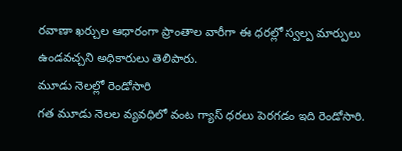రవాణా ఖర్చుల ఆధారంగా ప్రాంతాల వారీగా ఈ ధరల్లో స్వల్ప మార్పులు ఉండవచ్చని అధికారులు తెలిపారు.
మూడు నెలల్లో రెండోసారి
గత మూడు నెలల వ్యవధిలో వంట గ్యాస్ ధరలు పెరగడం ఇది రెండోసారి.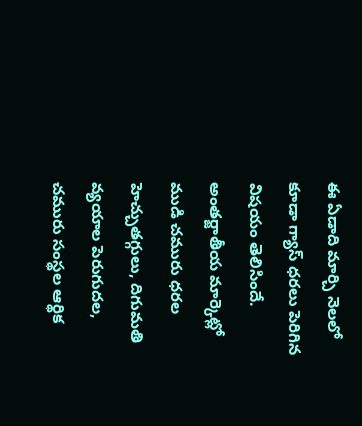ఈ ఏడాది మార్చి నెలలో కూడా గ్యాస్ ధరలు పెరిగిన విషయం తెలిసిందే. అంతర్జాతీయ మార్కెట్లో ముడి చమురు ధరల హెచ్చుతగ్గులు, దిగుమతి వ్యయాల పెరుగుదల, చమురు సంస్థల ఆర్థిక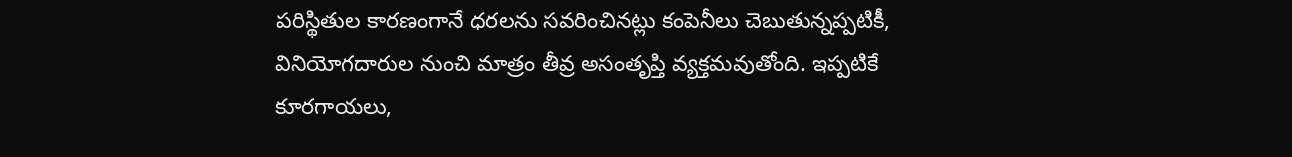పరిస్థితుల కారణంగానే ధరలను సవరించినట్లు కంపెనీలు చెబుతున్నప్పటికీ, వినియోగదారుల నుంచి మాత్రం తీవ్ర అసంతృప్తి వ్యక్తమవుతోంది. ఇప్పటికే కూరగాయలు,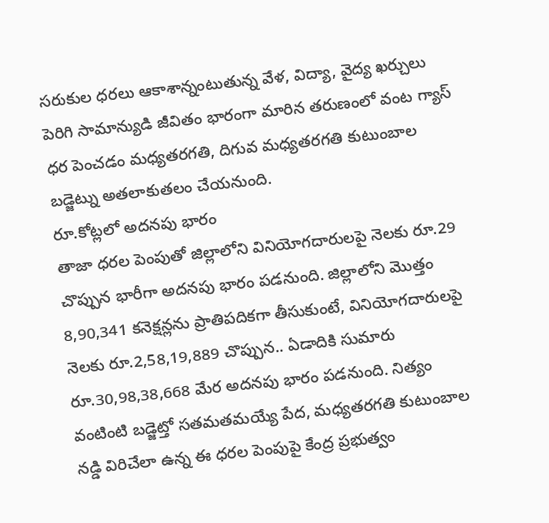సరుకుల ధరలు ఆకాశాన్నంటుతున్న వేళ, విద్యా, వైద్య ఖర్చులు పెరిగి సామాన్యుడి జీవితం భారంగా మారిన తరుణంలో వంట గ్యాస్ ధర పెంచడం మధ్యతరగతి, దిగువ మధ్యతరగతి కుటుంబాల బడ్జెట్ను అతలాకుతలం చేయనుంది.
రూ.కోట్లలో అదనపు భారం
తాజా ధరల పెంపుతో జిల్లాలోని వినియోగదారులపై నెలకు రూ.29 చొప్పున భారీగా అదనపు భారం పడనుంది. జిల్లాలోని మొత్తం 8,90,341 కనెక్షన్లను ప్రాతిపదికగా తీసుకుంటే, వినియోగదారులపై నెలకు రూ.2,58,19,889 చొప్పున.. ఏడాదికి సుమారు రూ.30,98,38,668 మేర అదనపు భారం పడనుంది. నిత్యం వంటింటి బడ్జెట్తో సతమతమయ్యే పేద, మధ్యతరగతి కుటుంబాల నడ్డి విరిచేలా ఉన్న ఈ ధరల పెంపుపై కేంద్ర ప్రభుత్వం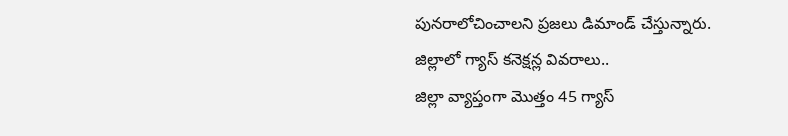పునరాలోచించాలని ప్రజలు డిమాండ్ చేస్తున్నారు.
జిల్లాలో గ్యాస్ కనెక్షన్ల వివరాలు..
జిల్లా వ్యాప్తంగా మొత్తం 45 గ్యాస్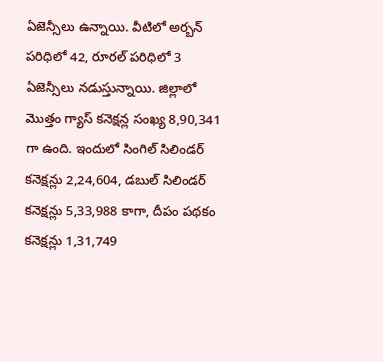ఏజెన్సీలు ఉన్నాయి. వీటిలో అర్బన్ పరిధిలో 42, రూరల్ పరిధిలో 3 ఏజెన్సీలు నడుస్తున్నాయి. జిల్లాలో మొత్తం గ్యాస్ కనెక్షన్ల సంఖ్య 8,90,341 గా ఉంది. ఇందులో సింగిల్ సిలిండర్ కనెక్షన్లు 2,24,604, డబుల్ సిలిండర్ కనెక్షన్లు 5,33,988 కాగా, దీపం పథకం కనెక్షన్లు 1,31,749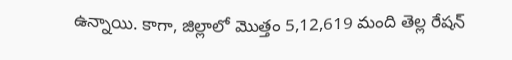ఉన్నాయి. కాగా, జిల్లాలో మొత్తం 5,12,619 మంది తెల్ల రేషన్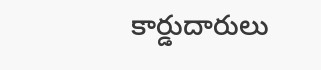కార్డుదారులు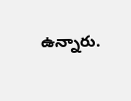ఉన్నారు.